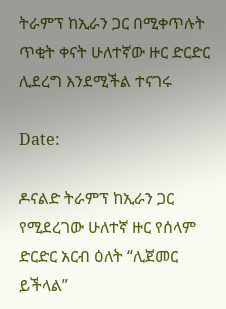ትራምፕ ከኢራን ጋር በሚቀጥሉት ጥቂት ቀናት ሁለተኛው ዙር ድርድር ሊደረግ እንደሚችል ተናገሩ

Date:

ዶናልድ ትራምፕ ከኢራን ጋር የሚደረገው ሁለተኛ ዙር የሰላም ድርድር አርብ ዕለት “ሊጀመር ይችላል”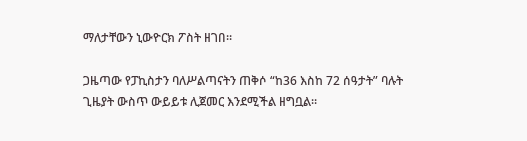ማለታቸውን ኒውዮርክ ፖስት ዘገበ።

ጋዜጣው የፓኪስታን ባለሥልጣናትን ጠቅሶ “ከ36 እስከ 72 ሰዓታት” ባሉት ጊዜያት ውስጥ ውይይቱ ሊጀመር እንደሚችል ዘግቧል።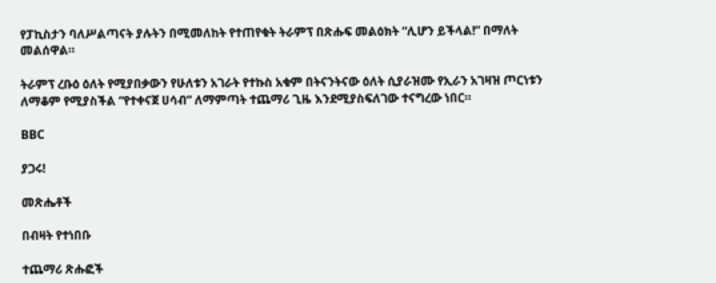የፓኪስታን ባለሥልጣናት ያሉትን በሚመለከት የተጠየቁት ትራምፕ በጽሑፍ መልዕክት “ሊሆን ይችላል!” በማለት መልሰዋል።

ትራምፕ ረቡዕ ዕለት የሚያበቃውን የሁለቱን አገራት የተኩስ አቁም በትናንትናው ዕለት ሲያራዝሙ የኢራን አገዛዝ ጦርነቱን ለማቆም የሚያስችል “የተቀናጀ ሀሳብ” ለማምጣት ተጨማሪ ጊዜ እንደሚያስፍለገው ተናግረው ነበር።

BBC

ያጋሩ!

መጽሔቶች

በብዛት የተነበቡ

ተጨማሪ ጽሑፎች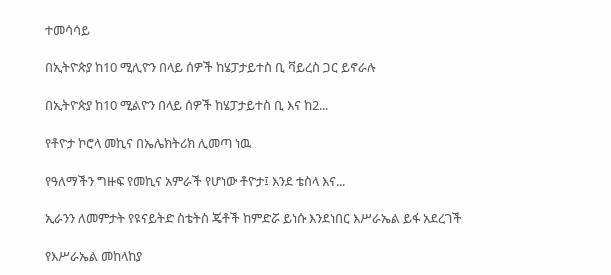ተመሳሳይ

በኢትዮጵያ ከ10 ሚሊዮን በላይ ሰዎች ከሄፓታይተስ ቢ ቫይረስ ጋር ይኖራሉ

በኢትዮጵያ ከ10 ሚልዮን በላይ ሰዎች ከሄፓታይተስ ቢ እና ከ2...

የቶዮታ ኮሮላ መኪና በኤሌክትሪክ ሊመጣ ነዉ

የዓለማችን ግዙፍ የመኪና አምራች የሆነው ቶዮታ፤ እንደ ቴስላ እና...

ኢራንን ለመምታት የዩናይትድ ስቴትስ ጄቶች ከምድሯ ይነሱ እንደነበር እሥራኤል ይፋ አደረገች

የእሥራኤል መከላከያ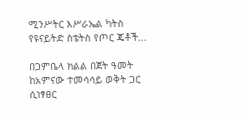ሚንሥትር እሥራኤል ካትስ የዩናይትድ ስቴትስ የጦር ጄቶች...

በጋምቤላ ክልል በጀት ዓመት ከአምናው ተመሳሳይ ወቅት ጋር ሲነፃፀር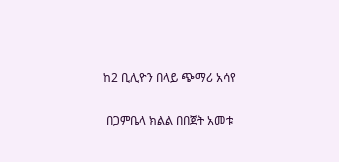ከ2 ቢሊዮን በላይ ጭማሪ አሳየ

 በጋምቤላ ክልል በበጀት አመቱ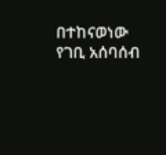በተከናወነው የገቢ አሰባሰብ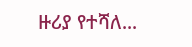ዙሪያ የተሻለ...